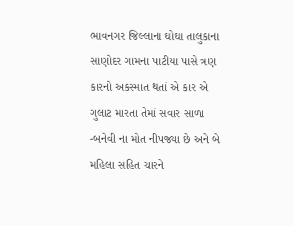ભાવનગર જિલ્લાના ઘોઘા તાલુકાના સાણોદર ગામના પાટીયા પાસે ત્રણ કારનો અકસ્માત થતાં એ કાર એ ગુલાટ મારતા તેમાં સવાર સાળા -બનેવી ના મોત નીપજ્યા છે અને બે મહિલા સહિત ચારને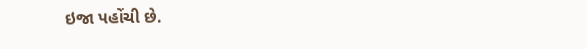ઇજા પહોંચી છે.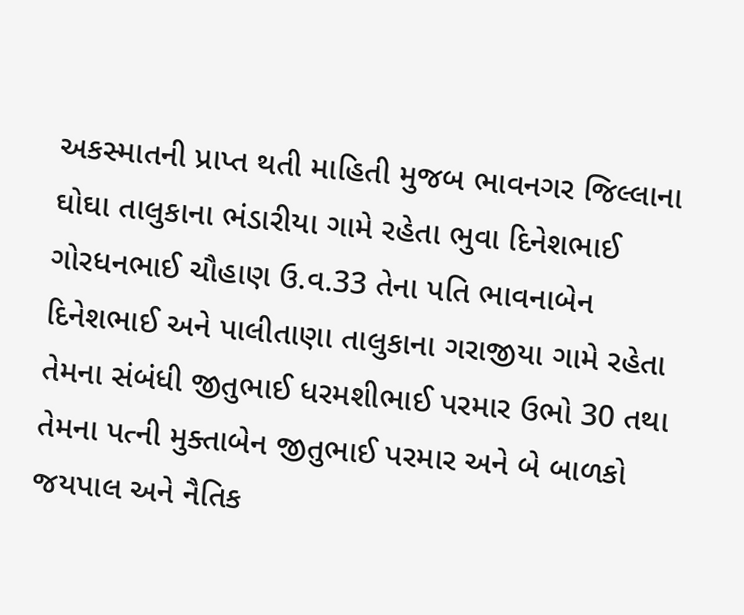અકસ્માતની પ્રાપ્ત થતી માહિતી મુજબ ભાવનગર જિલ્લાના ઘોઘા તાલુકાના ભંડારીયા ગામે રહેતા ભુવા દિનેશભાઈ ગોરધનભાઈ ચૌહાણ ઉ.વ.33 તેના પતિ ભાવનાબેન દિનેશભાઈ અને પાલીતાણા તાલુકાના ગરાજીયા ગામે રહેતા તેમના સંબંધી જીતુભાઈ ધરમશીભાઈ પરમાર ઉભો 30 તથા તેમના પત્ની મુક્તાબેન જીતુભાઈ પરમાર અને બે બાળકો જયપાલ અને નૈતિક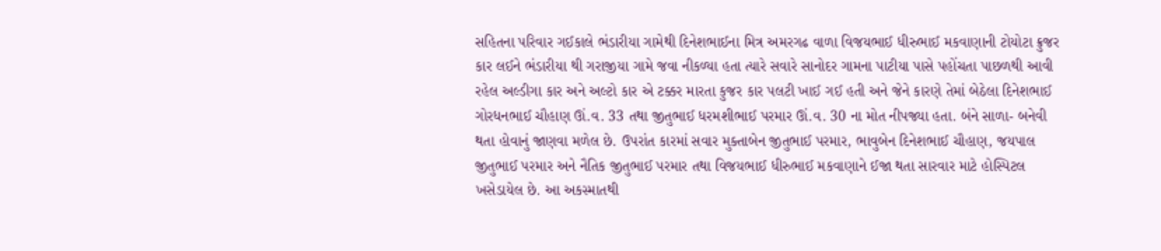સહિતના પરિવાર ગઈકાલે ભંડારીયા ગામેથી દિનેશભાઈના મિત્ર અમરગઢ વાળા વિજયભાઈ ધીરુભાઈ મકવાણાની ટોયોટા ક્રુજર કાર લઈને ભંડારીયા થી ગરાજીયા ગામે જવા નીકળ્યા હતા ત્યારે સવારે સાનોદર ગામના પાટીયા પાસે પહોંચતા પાછળથી આવી રહેલ અલ્ડીગા કાર અને અલ્ટો કાર એ ટક્કર મારતા કુજર કાર પલટી ખાઈ ગઈ હતી અને જેને કારણે તેમાં બેઠેલા દિનેશભાઈ ગોરધનભાઈ ચૌહાણ ઊં.વ. 33 તથા જીતુભાઈ ધરમશીભાઈ પરમાર ઊં.વ. 30 ના મોત નીપજ્યા હતા. બંને સાળા- બનેવી થતા હોવાનું જાણવા મળેલ છે. ઉપરાંત કારમાં સવાર મુક્તાબેન જીતુભાઈ પરમાર, ભાવુબેન દિનેશભાઈ ચૌહાણ, જયપાલ જીતુભાઈ પરમાર અને નૈતિક જીતુભાઈ પરમાર તથા વિજયભાઈ ધીરુભાઈ મકવાણાને ઈજા થતા સારવાર માટે હોસ્પિટલ ખસેડાયેલ છે. આ અકસ્માતથી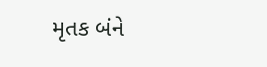મૃતક બંને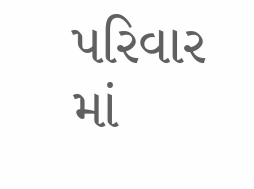પરિવાર માં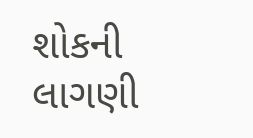શોકની લાગણી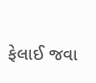ફેલાઈ જવા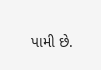પામી છે.